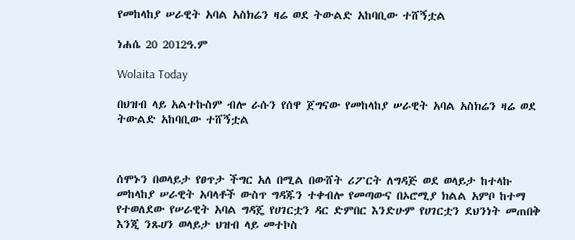የመከላከያ ሠራዊት አባል አስክሬን ዛሬ ወደ ትውልድ አከባቢው ተሸኝቷል

ነሐሴ 20 2012ዓ.ም

Wolaita Today

በህዝብ ላይ አልተኩስም ብሎ ራሱን የሰዋ ጀግናው የመከላከያ ሠራዊት አባል አስክሬን ዛሬ ወደ ትውልድ አከባቢው ተሸኝቷል



ሰሞኑን በወላይታ የፀጥታ ችግር አለ በሚል በውሸት ሪፖርት ለግዳጅ ወደ ወላይታ ከተላኩ መከላከያ ሠራዊት አባላቶች ውስጥ ግዳጁን ተቀብሎ የመጣውና በኦሮሚያ ክልል አምቦ ከተማ የተወለደው የሠራዊት አባል ግዳጄ የሀገርቷን ዳር ድምበር እንድሁም የሀገርቷን ደህንነት መጠበቅ እንጂ ንጹሀን ወላይታ ህዝብ ላይ መተኮስ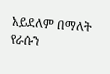አይደለም በማለት የራሱን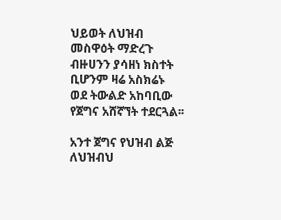ህይወት ለህዝብ መስዋዕት ማድረጉ ብዙሀንን ያሳዘነ ክስተት ቢሆንም ዛሬ አስክሬኑ ወደ ትውልድ አከባቢው የጀግና አሸኛኘት ተደርጓል፡፡

አንተ ጀግና የህዝብ ልጅ ለህዝብህ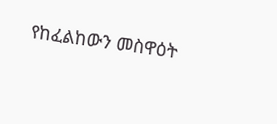የከፈልከውን መስዋዕት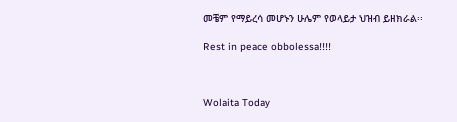መቼም የማይረሳ መሆኑን ሁሌም የወላይታ ህዝብ ይዘክራል፡፡

Rest in peace obbolessa!!!!



Wolaita Today